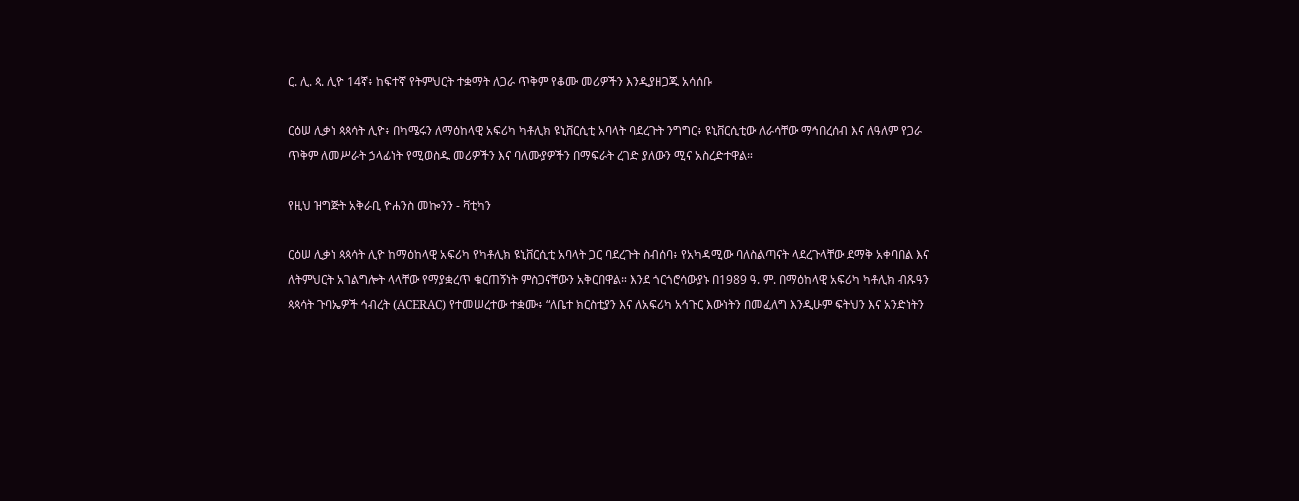ር. ሊ. ጳ. ሊዮ 14ኛ፥ ከፍተኛ የትምህርት ተቋማት ለጋራ ጥቅም የቆሙ መሪዎችን እንዲያዘጋጁ አሳሰቡ

ርዕሠ ሊቃነ ጳጳሳት ሊዮ፥ በካሜሩን ለማዕከላዊ አፍሪካ ካቶሊክ ዩኒቨርሲቲ አባላት ባደረጉት ንግግር፥ ዩኒቨርሲቲው ለራሳቸው ማኅበረሰብ እና ለዓለም የጋራ ጥቅም ለመሥራት ኃላፊነት የሚወስዱ መሪዎችን እና ባለሙያዎችን በማፍራት ረገድ ያለውን ሚና አስረድተዋል።

የዚህ ዝግጅት አቅራቢ ዮሐንስ መኰንን - ቫቲካን

ርዕሠ ሊቃነ ጳጳሳት ሊዮ ከማዕከላዊ አፍሪካ የካቶሊክ ዩኒቨርሲቲ አባላት ጋር ባደረጉት ስብሰባ፥ የአካዳሚው ባለስልጣናት ላደረጉላቸው ደማቅ አቀባበል እና ለትምህርት አገልግሎት ላላቸው የማያቋረጥ ቁርጠኝነት ምስጋናቸውን አቅርበዋል። እንደ ጎርጎሮሳውያኑ በ1989 ዓ. ም. በማዕከላዊ አፍሪካ ካቶሊክ ብጹዓን ጳጳሳት ጉባኤዎች ኅብረት (ACERAC) የተመሠረተው ተቋሙ፥ “ለቤተ ክርስቲያን እና ለአፍሪካ አኅጉር እውነትን በመፈለግ እንዲሁም ፍትህን እና አንድነትን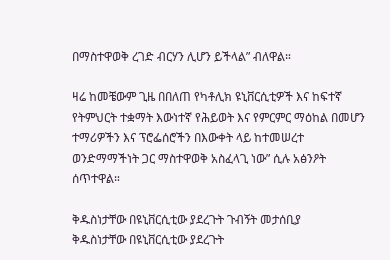በማስተዋወቅ ረገድ ብርሃን ሊሆን ይችላል” ብለዋል።

ዛሬ ከመቼውም ጊዜ በበለጠ የካቶሊክ ዩኒቨርሲቲዎች እና ከፍተኛ የትምህርት ተቋማት እውነተኛ የሕይወት እና የምርምር ማዕከል በመሆን ተማሪዎችን እና ፕሮፌሰሮችን በእውቀት ላይ ከተመሠረተ ወንድማማችነት ጋር ማስተዋወቅ አስፈላጊ ነው” ሲሉ አፅንዖት ሰጥተዋል።

ቅዱስነታቸው በዩኒቨርሲቲው ያደረጉት ጉብኝት መታሰቢያ
ቅዱስነታቸው በዩኒቨርሲቲው ያደረጉት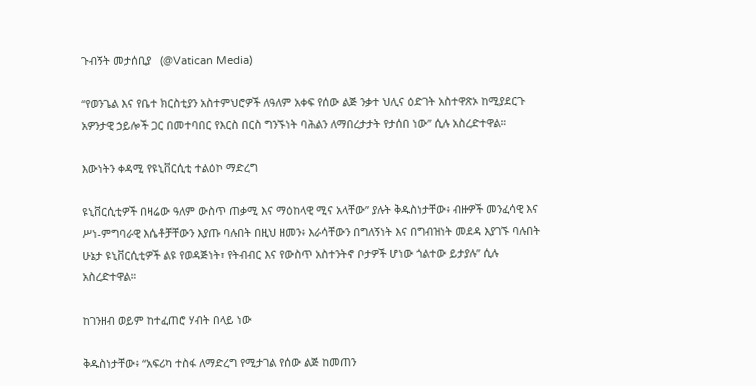ጉብኝት መታሰቢያ   (@Vatican Media)

“የወንጌል እና የቤተ ክርስቲያን አስተምህሮዎች ለዓለም አቀፍ የሰው ልጅ ንቃተ ህሊና ዕድገት አስተዋጽኦ ከሚያደርጉ አዎንታዊ ኃይሎች ጋር በመተባበር የእርስ በርስ ግንኙነት ባሕልን ለማበረታታት የታሰበ ነው” ሲሉ አስረድተዋል።

እውነትን ቀዳሚ የዩኒቨርሲቲ ተልዕኮ ማድረግ

ዩኒቨርሲቲዎች በዛሬው ዓለም ውስጥ ጠቃሚ እና ማዕከላዊ ሚና አላቸው” ያሉት ቅዱስነታቸው፥ ብዙዎች መንፈሳዊ እና ሥነ-ምግባራዊ እሴቶቻቸውን እያጡ ባሉበት በዚህ ዘመን፥ እራሳቸውን በግለኝነት እና በግብዝነት መደዳ እያገኙ ባሉበት ሁኔታ ዩኒቨርሲቲዎች ልዩ የወዳጅነት፣ የትብብር እና የውስጥ አስተንትኖ ቦታዎች ሆነው ጎልተው ይታያሉ” ሲሉ አስረድተዋል።

ከገንዘብ ወይም ከተፈጠሮ ሃብት በላይ ነው

ቅዱስነታቸው፥ “አፍሪካ ተስፋ ለማድረግ የሚታገል የሰው ልጅ ከመጠን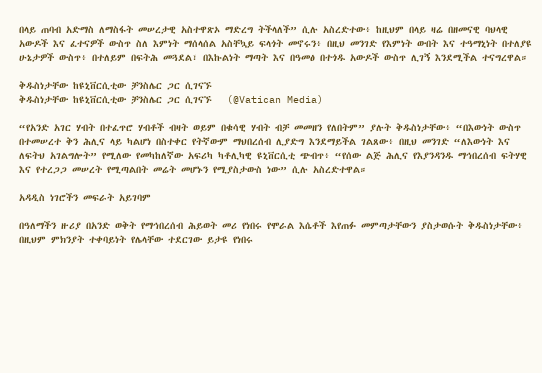በላይ ጠባብ አድማስ ለማስፋት መሠረታዊ አስተዋጽኦ ማድረግ ትችላለች” ሲሉ አስረድተው፥ ከዚህም በላይ ዛሬ በዘመናዊ ባህላዊ አውዶች እና ፈተናዎች ውስጥ ስለ እምነት ማሰላሰል አስቸኳይ ፍላጎት መኖሩን፥ በዚህ መንገድ የእምነት ውበት እና ተዓማኒነት በተለያዩ ሁኔታዎች ውስጥ፥ በተለይም በፍትሕ መጓደል፣ በእኩልነት ማጣት እና በዓመፅ በተጎዱ አውዶች ውስጥ ሊገኝ እንደሚችል ተናግረዋል።

ቅዱስነታቸው ከዩኒቨርሲቲው ቻንስሌር ጋር ሲገናኙ
ቅዱስነታቸው ከዩኒቨርሲቲው ቻንስሌር ጋር ሲገናኙ   (@Vatican Media)

“የአንድ አገር ሃብት በተፈጥሮ ሃብቶች ብዛት ወይም በቁሳዊ ሃብት ብቻ መመዘን የለበትም” ያሉት ቅዱስነታቸው፥ “በእውነት ውስጥ በተመሠረተ ቅን ሕሊና ላይ ካልሆነ በስተቀር የትኛውም ማህበረሰብ ሊያድግ እንደማይችል ገልጸው፥ በዚህ መንገድ “ለእውነት እና ለፍትህ አገልግሎት” የሚለው የመካከለኛው አፍሪካ ካቶሊካዊ ዩኒቨርሲቲ ጭብጥ፥ “የሰው ልጅ ሕሊና የእያንዳንዱ ማኅበረሰብ ፍትሃዊ እና የተረጋጋ መሠረት የሚጣልበት መሬት መሆኑን የሚያስታውስ ነው” ሲሉ አስረድተዋል።

አዳዲስ ነገሮችን መፍራት አይገባም

በዓለማችን ዙሪያ በአንድ ወቅት የማኅበረሰብ ሕይወት መሪ የነበሩ የሞራል እሴቶች እየጠፉ መምጣታቸውን ያስታወሱት ቅዱስነታቸው፥ በዚህም ምክንያት ተቀባይነት የሌላቸው ተደርገው ይታዩ የነበሩ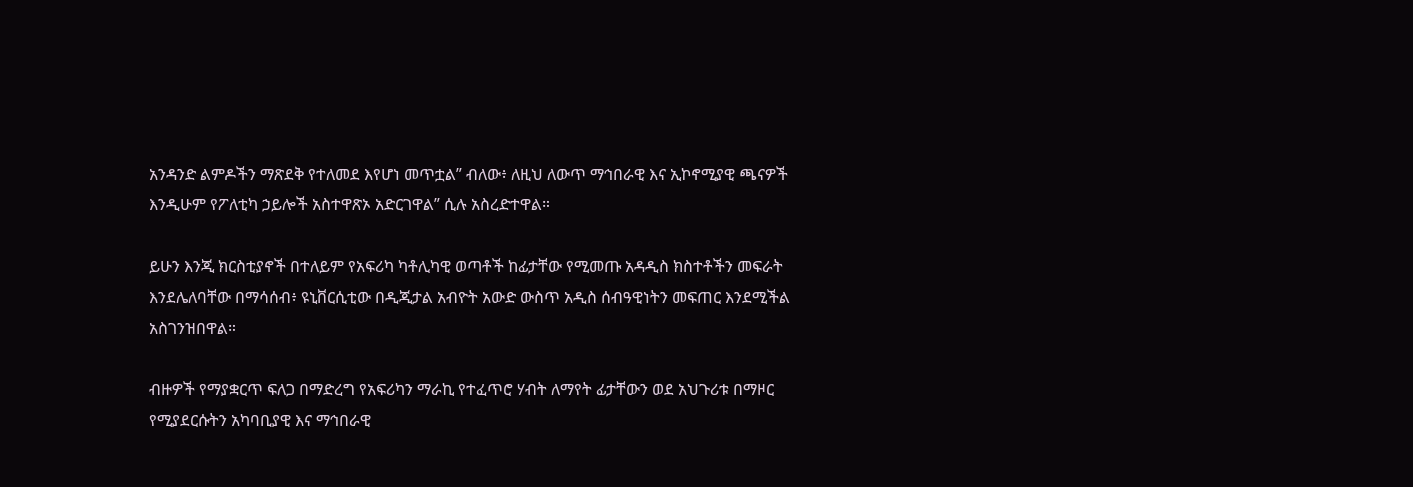አንዳንድ ልምዶችን ማጽደቅ የተለመደ እየሆነ መጥቷል” ብለው፥ ለዚህ ለውጥ ማኅበራዊ እና ኢኮኖሚያዊ ጫናዎች እንዲሁም የፖለቲካ ኃይሎች አስተዋጽኦ አድርገዋል” ሲሉ አስረድተዋል።

ይሁን እንጂ ክርስቲያኖች በተለይም የአፍሪካ ካቶሊካዊ ወጣቶች ከፊታቸው የሚመጡ አዳዲስ ክስተቶችን መፍራት እንደሌለባቸው በማሳሰብ፥ ዩኒቨርሲቲው በዲጂታል አብዮት አውድ ውስጥ አዲስ ሰብዓዊነትን መፍጠር እንደሚችል አስገንዝበዋል።

ብዙዎች የማያቋርጥ ፍለጋ በማድረግ የአፍሪካን ማራኪ የተፈጥሮ ሃብት ለማየት ፊታቸውን ወደ አህጉሪቱ በማዞር የሚያደርሱትን አካባቢያዊ እና ማኅበራዊ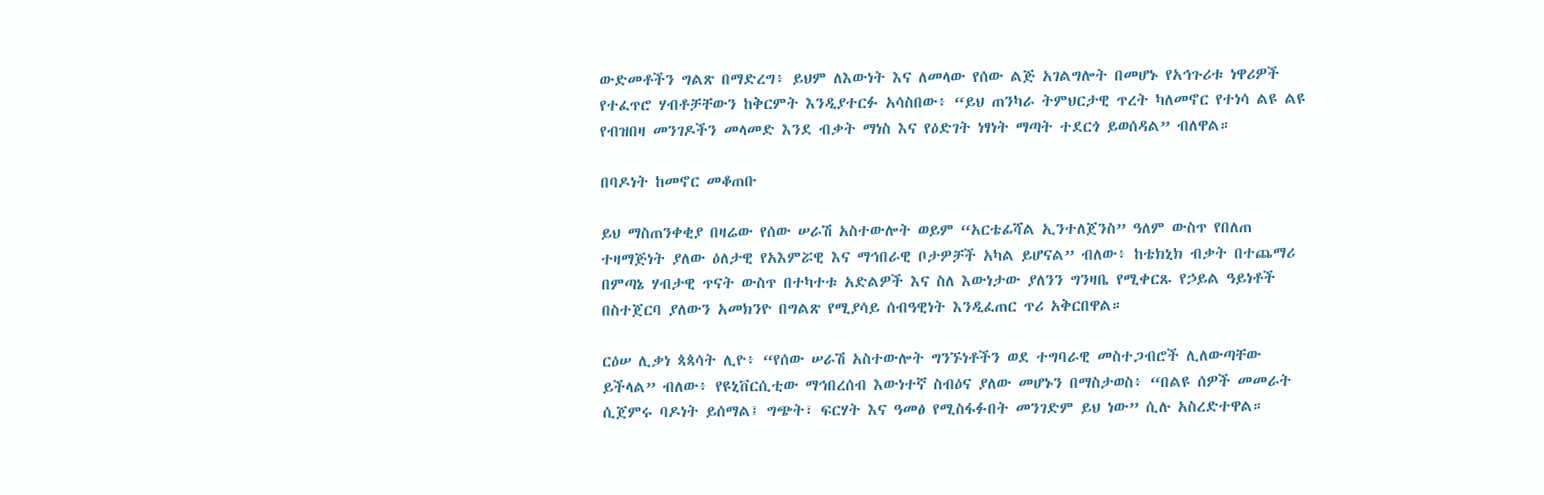ውድመቶችን ግልጽ በማድረግ፥ ይህም ለእውነት እና ለመላው የሰው ልጅ አገልግሎት በመሆኑ የአኅጉሪቱ ነዋሪዎች የተፈጥሮ ሃብቶቻቸውን ከቅርምት እንዲያተርፉ አሳስበው፥ “ይህ ጠንካራ ትምህርታዊ ጥረት ካለመኖር የተነሳ ልዩ ልዩ የብዝበዛ መንገዶችን መላመድ እንደ ብቃት ማነስ እና የዕድገት ነፃነት ማጣት ተደርጎ ይወሰዳል” ብለዋል።

በባዶነት ከመኖር መቆጠቡ

ይህ ማስጠንቀቂያ በዛሬው የሰው ሠራሽ አስተውሎት ወይም “አርቴፊሻል ኢንተለጀንስ” ዓለም ውስጥ የበለጠ ተዛማጅነት ያለው ዕለታዊ የአእምሯዊ እና ማኅበራዊ ቦታዎቻች አካል ይሆናል” ብለው፥ ከቴክኒክ ብቃት በተጨማሪ በምጣኔ ሃብታዊ ጥናት ውስጥ በተካተቱ አድልዎች እና ስለ እውነታው ያለንን ግንዛቤ የሚቀርጹ የኃይል ዓይነቶች በስተጀርባ ያለውን አመክንዮ በግልጽ የሚያሳይ ሰብዓዊነት እንዲፈጠር ጥሪ አቅርበዋል።

ርዕሠ ሊቃነ ጳጳሳት ሊዮ፥ “የሰው ሠራሽ አስተውሎት ግንኙነቶችን ወደ ተግባራዊ መስተጋብሮች ሊለውጣቸው ይችላል” ብለው፥ የዩኒቨርሲቲው ማኅበረሰብ እውነተኛ ስብዕና ያለው መሆኑን በማስታወስ፥ “በልዩ ሰዎች መመራት ሲጀምሩ ባዶነት ይሰማል፤ ግጭት፣ ፍርሃት እና ዓመፅ የሚስፋፉበት መንገድም ይህ ነው” ሲሉ አስረድተዋል።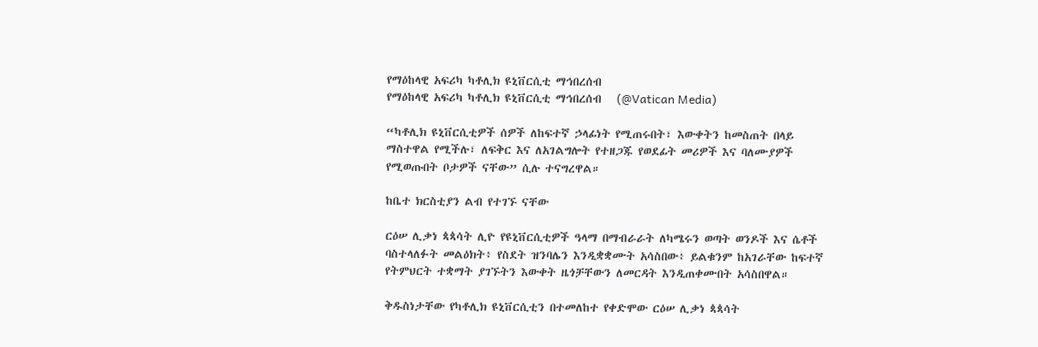የማዕከላዊ አፍሪካ ካቶሊክ ዩኒቨርሲቲ ማኅበረሰብ
የማዕከላዊ አፍሪካ ካቶሊክ ዩኒቨርሲቲ ማኅበረሰብ   (@Vatican Media)

“ካቶሊክ ዩኒቨርሲቲዎች ሰዎች ለከፍተኛ ኃላፊነት የሚጠሩበት፣ እውቀትን ከመስጠት በላይ ማስተዋል የሚችሉ፣ ለፍቅር እና ለአገልግሎት የተዘጋጁ የወደፊት መሪዎች እና ባለሙያዎች የሚወጡበት ቦታዎች ናቸው” ሲሉ ተናግረዋል።

ከቤተ ክርስቲያን ልብ የተገኙ ናቸው

ርዕሠ ሊቃነ ጳጳሳት ሊዮ የዩኒቨርሲቲዎች ዓላማ በማብራራት ለካሜሩን ወጣት ወንዶች እና ሴቶች ባስተላለፉት መልዕክት፥ የስደት ዝንባሌን እንዲቋቋሙት አሳስበው፥ ይልቁንም ከአገራቸው ከፍተኛ የትምህርት ተቋማት ያገኙትን እውቀት ዜጎቻቸውን ለመርዳት እንዲጠቀሙበት አሳስበዋል።

ቅዱስነታቸው የካቶሊክ ዩኒቨርሲቲን በተመለከተ የቀድሞው ርዕሠ ሊቃነ ጳጳሳት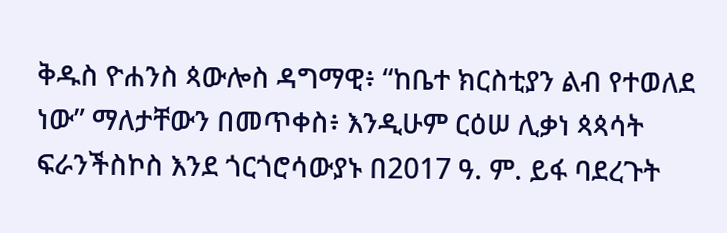ቅዱስ ዮሐንስ ጳውሎስ ዳግማዊ፥ “ከቤተ ክርስቲያን ልብ የተወለደ ነው” ማለታቸውን በመጥቀስ፥ እንዲሁም ርዕሠ ሊቃነ ጳጳሳት ፍራንችስኮስ እንደ ጎርጎሮሳውያኑ በ2017 ዓ. ም. ይፋ ባደረጉት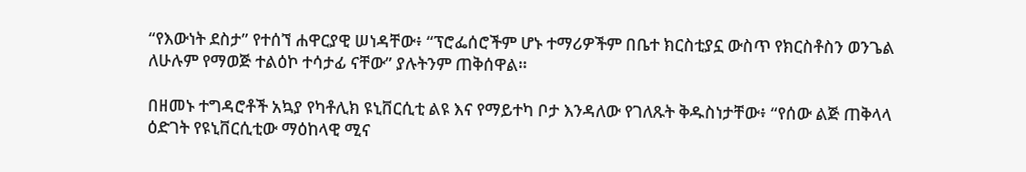“የእውነት ደስታ” የተሰኘ ሐዋርያዊ ሠነዳቸው፥ “ፕሮፌሰሮችም ሆኑ ተማሪዎችም በቤተ ክርስቲያኗ ውስጥ የክርስቶስን ወንጌል ለሁሉም የማወጅ ተልዕኮ ተሳታፊ ናቸው” ያሉትንም ጠቅሰዋል።

በዘመኑ ተግዳሮቶች አኳያ የካቶሊክ ዩኒቨርሲቲ ልዩ እና የማይተካ ቦታ እንዳለው የገለጹት ቅዱስነታቸው፥ “የሰው ልጅ ጠቅላላ ዕድገት የዩኒቨርሲቲው ማዕከላዊ ሚና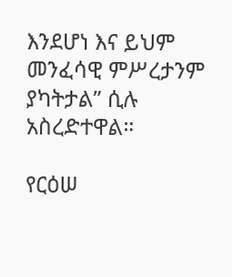እንደሆነ እና ይህም መንፈሳዊ ምሥረታንም ያካትታል” ሲሉ አስረድተዋል።

የርዕሠ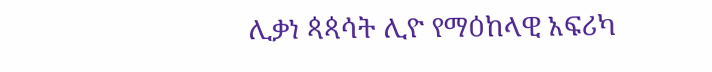ሊቃነ ጳጳሳት ሊዮ የማዕከላዊ አፍሪካ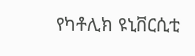የካቶሊክ ዩኒቨርሲቲ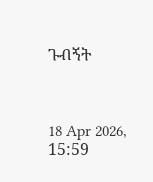ጉብኝት



18 Apr 2026, 15:59